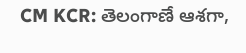CM KCR: తెలంగాణే ఆశగా,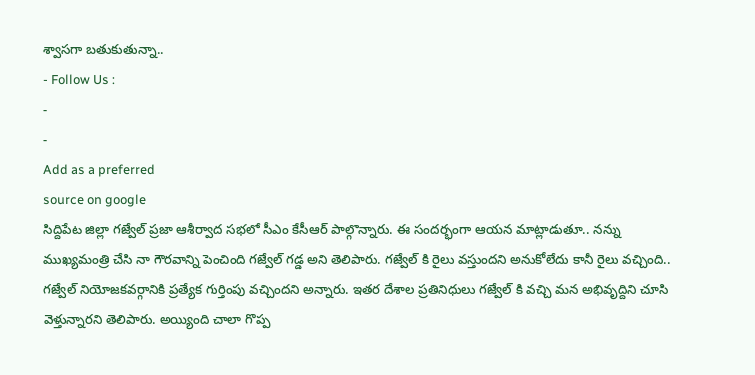శ్వాసగా బతుకుతున్నా..
- Follow Us :
-
-
Add as a preferred
source on google
సిద్దిపేట జిల్లా గజ్వేల్ ప్రజా ఆశీర్వాద సభలో సీఎం కేసీఆర్ పాల్గొన్నారు. ఈ సందర్భంగా ఆయన మాట్లాడుతూ.. నన్ను ముఖ్యమంత్రి చేసి నా గౌరవాన్ని పెంచింది గజ్వేల్ గడ్డ అని తెలిపారు. గజ్వేల్ కి రైలు వస్తుందని అనుకోలేదు కానీ రైలు వచ్చింది.. గజ్వేల్ నియోజకవర్గానికి ప్రత్యేక గుర్తింపు వచ్చిందని అన్నారు. ఇతర దేశాల ప్రతినిధులు గజ్వేల్ కి వచ్చి మన అభివృద్దిని చూసి వెళ్తున్నారని తెలిపారు. అయ్యింది చాలా గొప్ప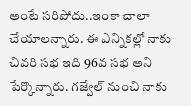అంటే సరిపోదు..ఇంకా చాలా చేయాలన్నారు. ఈ ఎన్నికల్లో నాకు చివరి సభ ఇది 96వ సభ అని పేర్కొన్నారు. గజ్వేల్ నుంచి నాకు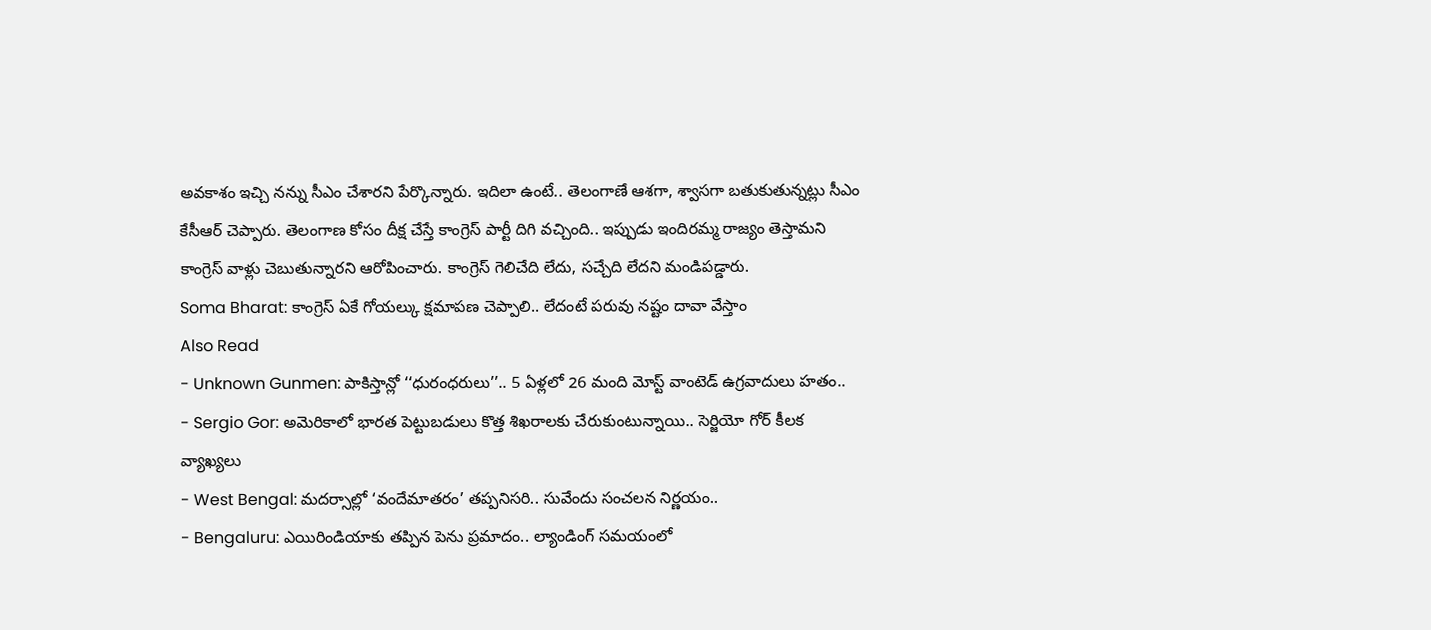అవకాశం ఇచ్చి నన్ను సీఎం చేశారని పేర్కొన్నారు. ఇదిలా ఉంటే.. తెలంగాణే ఆశగా, శ్వాసగా బతుకుతున్నట్లు సీఎం కేసీఆర్ చెప్పారు. తెలంగాణ కోసం దీక్ష చేస్తే కాంగ్రెస్ పార్టీ దిగి వచ్చింది.. ఇప్పుడు ఇందిరమ్మ రాజ్యం తెస్తామని కాంగ్రెస్ వాళ్లు చెబుతున్నారని ఆరోపించారు. కాంగ్రెస్ గెలిచేది లేదు, సచ్చేది లేదని మండిపడ్డారు.
Soma Bharat: కాంగ్రెస్ ఏకే గోయల్కు క్షమాపణ చెప్పాలి.. లేదంటే పరువు నష్టం దావా వేస్తాం
Also Read
- Unknown Gunmen: పాకిస్తాన్లో ‘‘ధురంధరులు’’.. 5 ఏళ్లలో 26 మంది మోస్ట్ వాంటెడ్ ఉగ్రవాదులు హతం..
- Sergio Gor: అమెరికాలో భారత పెట్టుబడులు కొత్త శిఖరాలకు చేరుకుంటున్నాయి.. సెర్జియో గోర్ కీలక వ్యాఖ్యలు
- West Bengal: మదర్సాల్లో ‘వందేమాతరం’ తప్పనిసరి.. సువేందు సంచలన నిర్ణయం..
- Bengaluru: ఎయిరిండియాకు తప్పిన పెను ప్రమాదం.. ల్యాండింగ్ సమయంలో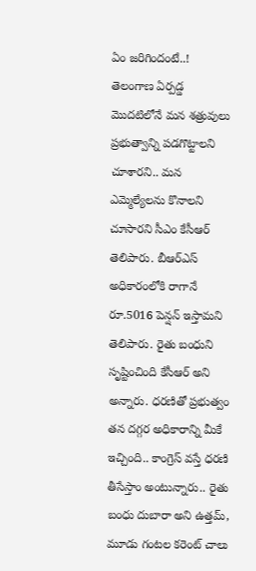ఏం జరిగిందంటే..!
తెలంగాణ ఏర్పడ్డ మొదటిలోనే మన శత్రువులు ప్రభుత్వాన్ని పడగొట్టాలని చూశారని.. మన ఎమ్మెల్యేలను కొనాలని చూసారని సీఎం కేసీఆర్ తెలిపారు. బీఆర్ఎస్ అధికారంలోకి రాగానే రూ.5016 పెన్షన్ ఇస్తామని తెలిపారు. రైతు బంధుని సృష్టించింది కేసీఆర్ అని అన్నారు. ధరణితో ప్రభుత్వం తన దగ్గర అధికారాన్ని మీకే ఇచ్చింది.. కాంగ్రెస్ వస్తే ధరణి తీసేస్తాం అంటున్నారు.. రైతు బంధు దుబారా అని ఉత్తమ్, మూడు గంటల కరెంట్ చాలు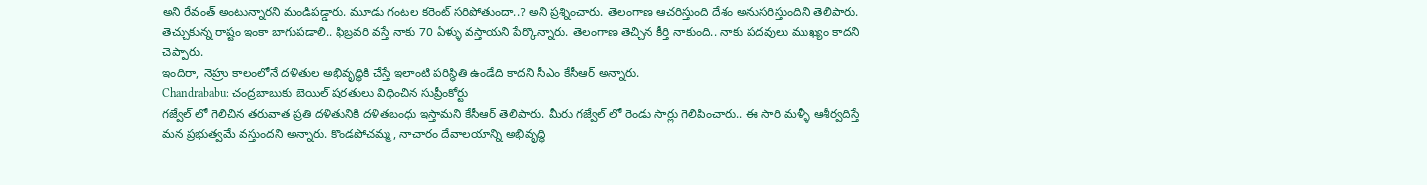అని రేవంత్ అంటున్నారని మండిపడ్డారు. మూడు గంటల కరెంట్ సరిపోతుందా..? అని ప్రశ్నించారు. తెలంగాణ ఆచరిస్తుంది దేశం అనుసరిస్తుందిని తెలిపారు. తెచ్చుకున్న రాష్టం ఇంకా బాగుపడాలి.. ఫిబ్రవరి వస్తే నాకు 70 ఏళ్ళు వస్తాయని పేర్కొన్నారు. తెలంగాణ తెచ్చిన కీర్తి నాకుంది.. నాకు పదవులు ముఖ్యం కాదని చెప్పారు.
ఇందిరా, నెహ్రు కాలంలోనే దళితుల అభివృద్ధికి చేస్తే ఇలాంటి పరిస్థితి ఉండేది కాదని సీఎం కేసీఆర్ అన్నారు.
Chandrababu: చంద్రబాబుకు బెయిల్ షరతులు విధించిన సుప్రీంకోర్టు
గజ్వేల్ లో గెలిచిన తరువాత ప్రతి దళితునికి దళితబంధు ఇస్తామని కేసీఆర్ తెలిపారు. మీరు గజ్వేల్ లో రెండు సార్లు గెలిపించారు.. ఈ సారి మళ్ళీ ఆశీర్వదిస్తే మన ప్రభుత్వమే వస్తుందని అన్నారు. కొండపోచమ్మ, నాచారం దేవాలయాన్ని అభివృద్ధి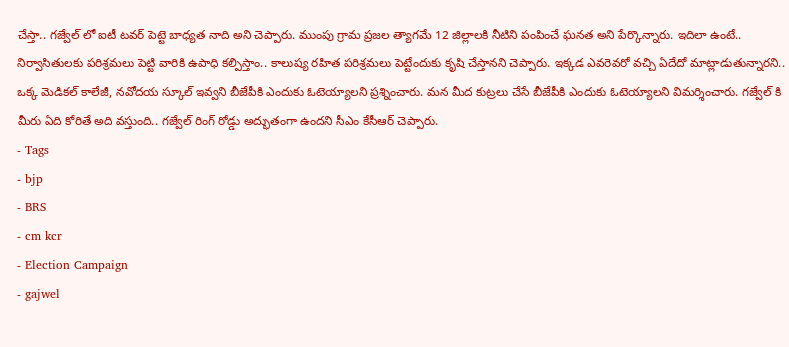చేస్తా.. గజ్వేల్ లో ఐటీ టవర్ పెట్టె బాధ్యత నాది అని చెప్పారు. ముంపు గ్రామ ప్రజల త్యాగమే 12 జిల్లాలకి నీటిని పంపించే ఘనత అని పేర్కొన్నారు. ఇదిలా ఉంటే.. నిర్వాసితులకు పరిశ్రమలు పెట్టి వారికి ఉపాధి కల్పిస్తాం.. కాలుష్య రహిత పరిశ్రమలు పెట్టేందుకు కృషి చేస్తానని చెప్పారు. ఇక్కడ ఎవరెవరో వచ్చి ఏదేదో మాట్లాడుతున్నారని.. ఒక్క మెడికల్ కాలేజీ, నవోదయ స్కూల్ ఇవ్వని బీజేపీకి ఎందుకు ఓటెయ్యాలని ప్రశ్నించారు. మన మీద కుట్రలు చేసే బీజేపీకి ఎందుకు ఓటెయ్యాలని విమర్శించారు. గజ్వేల్ కి మీరు ఏది కోరితే అది వస్తుంది.. గజ్వేల్ రింగ్ రోడ్డు అద్భుతంగా ఉందని సీఎం కేసీఆర్ చెప్పారు.
- Tags
- bjp
- BRS
- cm kcr
- Election Campaign
- gajwel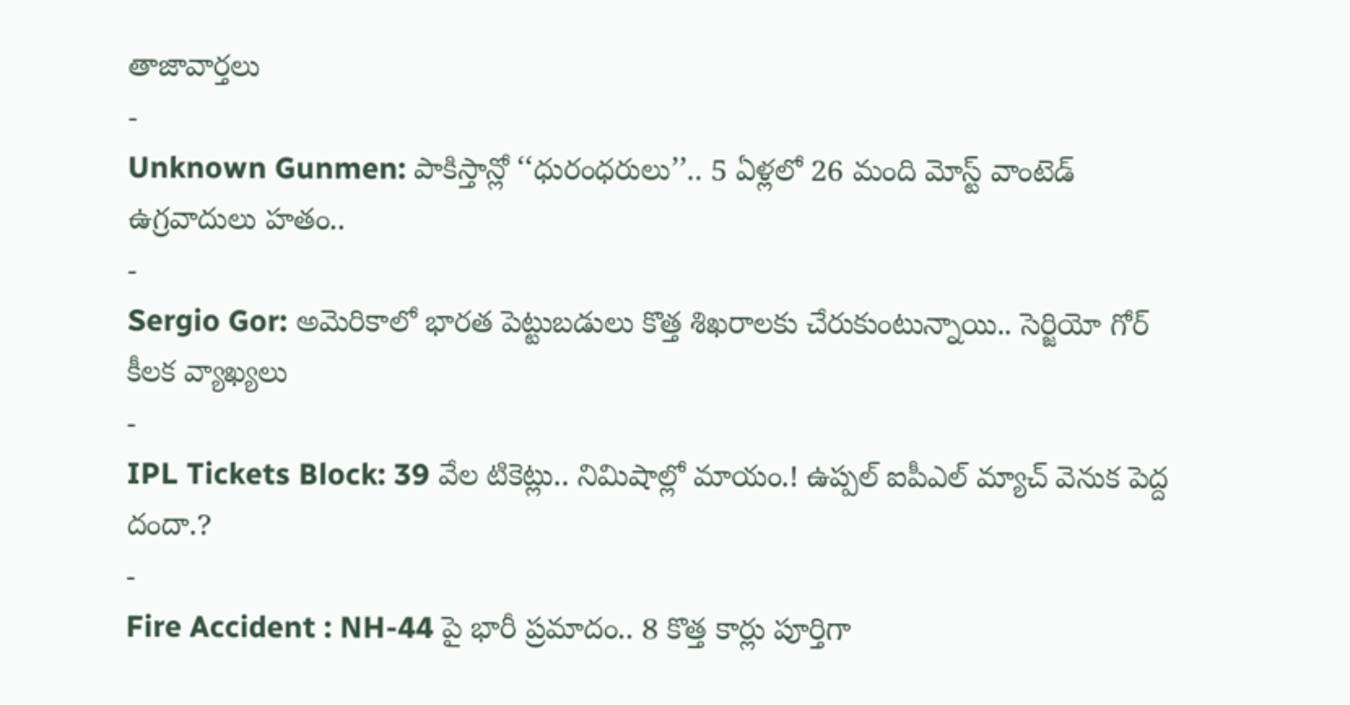తాజావార్తలు
-
Unknown Gunmen: పాకిస్తాన్లో ‘‘ధురంధరులు’’.. 5 ఏళ్లలో 26 మంది మోస్ట్ వాంటెడ్ ఉగ్రవాదులు హతం..
-
Sergio Gor: అమెరికాలో భారత పెట్టుబడులు కొత్త శిఖరాలకు చేరుకుంటున్నాయి.. సెర్జియో గోర్ కీలక వ్యాఖ్యలు
-
IPL Tickets Block: 39 వేల టికెట్లు.. నిమిషాల్లో మాయం.! ఉప్పల్ ఐపీఎల్ మ్యాచ్ వెనుక పెద్ద దందా.?
-
Fire Accident : NH-44 పై భారీ ప్రమాదం.. 8 కొత్త కార్లు పూర్తిగా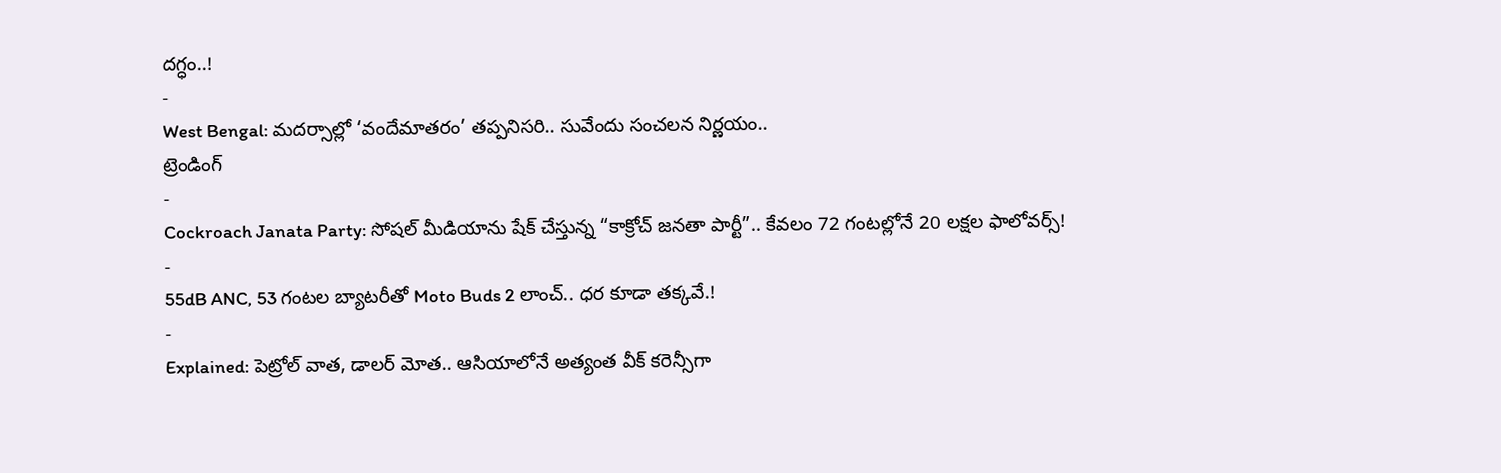దగ్ధం..!
-
West Bengal: మదర్సాల్లో ‘వందేమాతరం’ తప్పనిసరి.. సువేందు సంచలన నిర్ణయం..
ట్రెండింగ్
-
Cockroach Janata Party: సోషల్ మీడియాను షేక్ చేస్తున్న “కాక్రోచ్ జనతా పార్టీ”.. కేవలం 72 గంటల్లోనే 20 లక్షల ఫాలోవర్స్!
-
55dB ANC, 53 గంటల బ్యాటరీతో Moto Buds 2 లాంచ్.. ధర కూడా తక్కవే.!
-
Explained: పెట్రోల్ వాత, డాలర్ మోత.. ఆసియాలోనే అత్యంత వీక్ కరెన్సీగా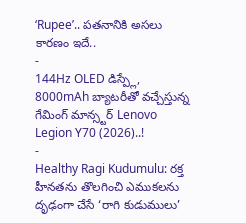‘Rupee’.. పతనానికి అసలు కారణం ఇదే..
-
144Hz OLED డిస్ప్లే, 8000mAh బ్యాటరీతో వచ్చేస్తున్న గేమింగ్ మాన్స్టర్ Lenovo Legion Y70 (2026)..!
-
Healthy Ragi Kudumulu: రక్త హీనతను తొలగించి ఎముకలను దృఢంగా చేసే ‘రాగి కుడుములు’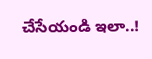చేసేయండి ఇలా..!